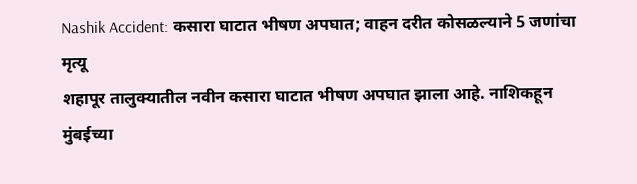Nashik Accident: कसारा घाटात भीषण अपघात; वाहन दरीत कोसळल्याने 5 जणांचा मृत्यू
शहापूर तालुक्यातील नवीन कसारा घाटात भीषण अपघात झाला आहे. नाशिकहून मुंबईच्या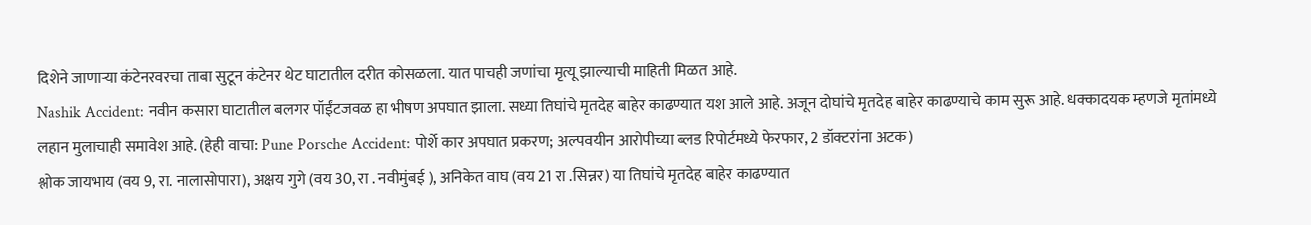दिशेने जाणाऱ्या कंटेनरवरचा ताबा सुटून कंटेनर थेट घाटातील दरीत कोसळला. यात पाचही जणांचा मृत्यू झाल्याची माहिती मिळत आहे.
Nashik Accident: नवीन कसारा घाटातील बलगर पॉईंटजवळ हा भीषण अपघात झाला. सध्या तिघांचे मृतदेह बाहेर काढण्यात यश आले आहे. अजून दोघांचे मृतदेह बाहेर काढण्याचे काम सुरू आहे. धक्कादयक म्हणजे मृतांमध्ये लहान मुलाचाही समावेश आहे. (हेही वाचा: Pune Porsche Accident: पोर्शे कार अपघात प्रकरण; अल्पवयीन आरोपीच्या ब्लड रिपोर्टमध्ये फेरफार, 2 डॉक्टरांना अटक)
श्लोक जायभाय (वय 9, रा. नालासोपारा), अक्षय गुगे (वय 30, रा . नवीमुंबई ), अनिकेत वाघ (वय 21 रा .सिन्नर) या तिघांचे मृतदेह बाहेर काढण्यात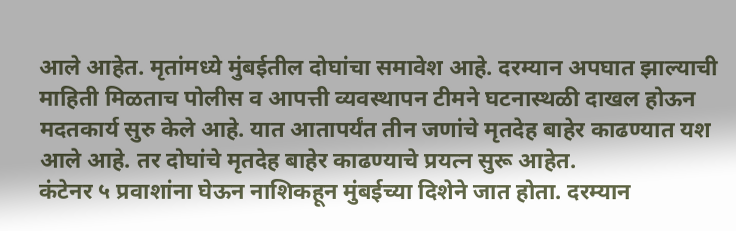आले आहेत. मृतांमध्ये मुंबईतील दोघांचा समावेश आहे. दरम्यान अपघात झाल्याची माहिती मिळताच पोलीस व आपत्ती व्यवस्थापन टीमने घटनास्थळी दाखल होऊन मदतकार्य सुरु केले आहे. यात आतापर्यंत तीन जणांचे मृतदेह बाहेर काढण्यात यश आले आहे. तर दोघांचे मृतदेह बाहेर काढण्याचे प्रयत्न सुरू आहेत.
कंटेनर ५ प्रवाशांना घेऊन नाशिकहून मुंबईच्या दिशेने जात होता. दरम्यान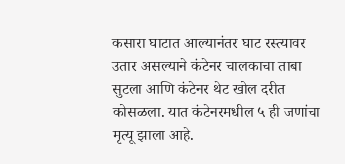कसारा घाटात आल्यानंतर घाट रस्त्यावर उतार असल्याने कंटेनर चालकाचा ताबा सुटला आणि कंटेनर थेट खोल दरीत कोसळला. यात कंटेनरमधील ५ ही जणांचा मृत्यू झाला आहे.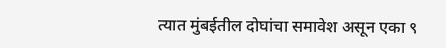त्यात मुंबईतील दोघांचा समावेश असून एका ९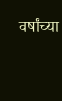वर्षांच्या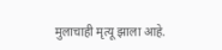मुलाचाही मृत्यू झाला आहे.